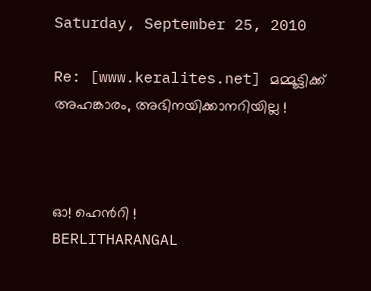Saturday, September 25, 2010

Re: [www.keralites.net] മമ്മൂട്ടിക്ക് അഹങ്കാരം, അഭിനയിക്കാനറിയില്ല !



ഓ! ഹെന്‍റി !
BERLITHARANGAL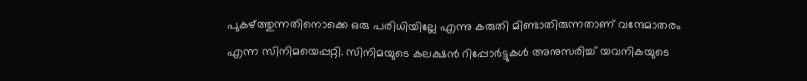പുകഴ്‍ത്തുന്നതിനൊക്കെ ഒരു പരിധിയില്ലേ എന്നു കരുതി മിണ്ടാതിരുന്നതാണ് വന്ദേമാതരം എന്ന സിനിമയെപ്പറ്റി. സിനിമയുടെ കലക്ഷന്‍ റിപ്പോര്‍ട്ടുകള്‍ അനുസരിച്ച് യവനികയുടെ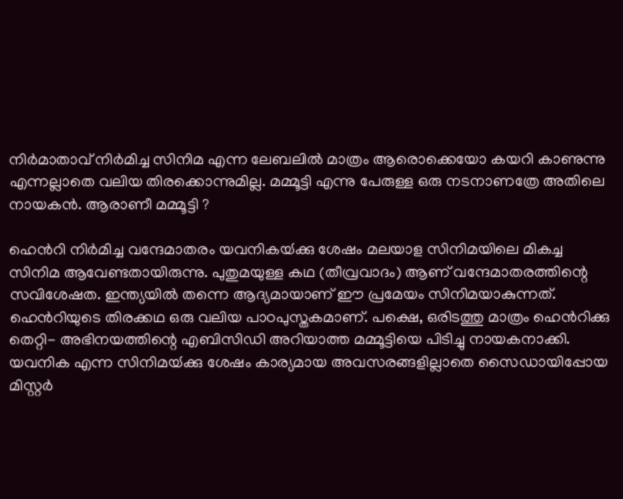നിര്‍മാതാവ് നിര്‍മിച്ച സിനിമ എന്ന ലേബലില്‍ മാത്രം ആരൊക്കെയോ കയറി കാണുന്നു എന്നല്ലാതെ വലിയ തിരക്കൊന്നുമില്ല. മമ്മൂട്ടി എന്നു പേരുള്ള ഒരു നടനാണത്രേ അതിലെ നായകന്‍. ആരാണീ മമ്മൂട്ടി ?

ഹെന്‍റി നിര്‍മിച്ച വന്ദേമാതരം യവനികയ്‍ക്കു ശേഷം മലയാള സിനിമയിലെ മികച്ച സിനിമ ആവേണ്ടതായിരുന്നു. പുതുമയുള്ള കഥ (തീവ്രവാദം) ആണ് വന്ദേമാതരത്തിന്റെ സവിശേഷത. ഇന്ത്യയില്‍ തന്നെ ആദ്യമായാണ് ഈ പ്രമേയം സിനിമയാകുന്നത്. ഹെന്‍റിയുടെ തിരക്കഥ ഒരു വലിയ പാഠപുസ്തകമാണ്. പക്ഷെ, ഒരിടത്തു മാത്രം ഹെന്‍റിക്കു തെറ്റി- അഭിനയത്തിന്റെ എബിസിഡി അറിയാത്ത മമ്മൂട്ടിയെ പിടിച്ചു നായകനാക്കി. യവനിക എന്ന സിനിമയ്‍ക്കു ശേഷം കാര്യമായ അവസരങ്ങളില്ലാതെ സൈഡായിപ്പോയ മിസ്റ്റര്‍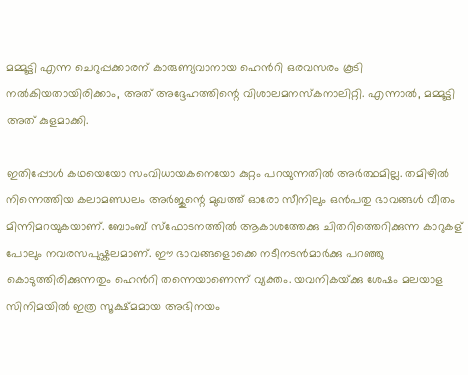മമ്മൂട്ടി എന്ന ചെറുപ്പക്കാരന് കാരുണ്യവാനായ ഹെന്‍റി ഒരവസരം കൂടി നല്‍കിയതായിരിക്കാം, അത് അദ്ദേഹത്തിന്റെ വിശാലമനസ്കനാലിറ്റി. എന്നാല്‍, മമ്മൂട്ടി അത് കുളമാക്കി.

ഇതിപ്പോള്‍ കഥയെയോ സംവിധായകനെയോ കുറ്റം പറയുന്നതില്‍ അര്‍ത്ഥമില്ല. തമിഴില്‍ നിന്നെത്തിയ കലാമണ്ഡലം അര്‍ജുന്റെ മുഖത്ത് ഓരോ സീനിലും ഒന്‍പതു ഭാവങ്ങള്‍ വീതം മിന്നിമറയുകയാണ്. ബോംബ് സ്ഫോടനത്തില്‍ ആകാശത്തേക്കു ചിതറിത്തെറിക്കുന്ന കാറുകള് പോലും നവരസപുഷ്കലമാണ്. ഈ ഭാവങ്ങളൊക്കെ നടീനടന്‍മാര്‍ക്കു പറഞ്ഞു കൊടുത്തിരിക്കുന്നതും ഹെന്‍റി തന്നെയാണെന്ന് വ്യക്തം. യവനികയ്‍ക്കു ശേഷം മലയാള സിനിമയില്‍ ഇത്ര സൂക്ഷ്മമായ അഭിനയം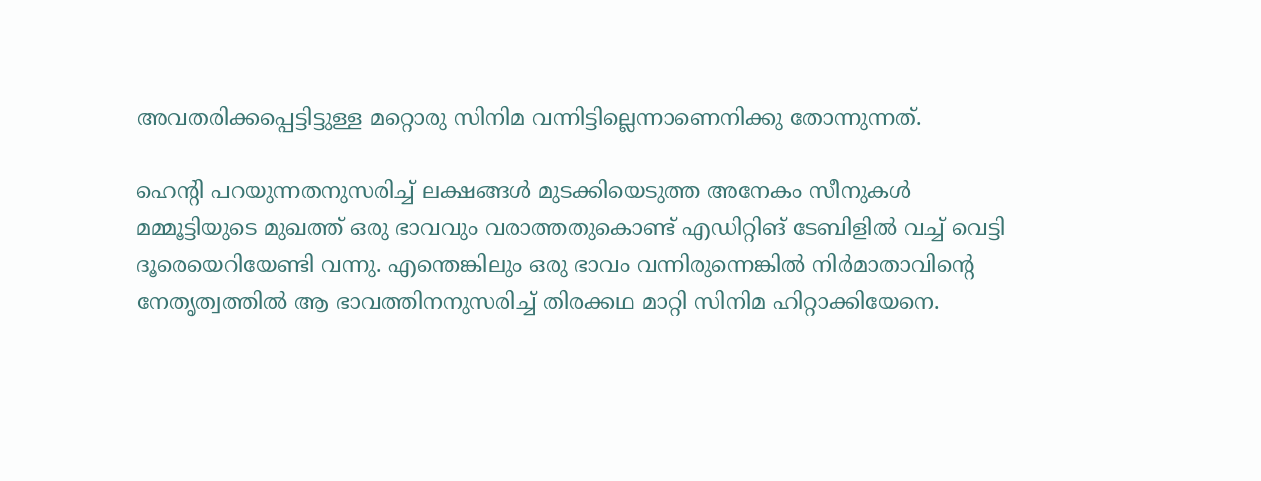അവതരിക്കപ്പെട്ടിട്ടുള്ള മറ്റൊരു സിനിമ വന്നിട്ടില്ലെന്നാണെനിക്കു തോന്നുന്നത്.

ഹെന്‍റി പറയുന്നതനുസരിച്ച് ലക്ഷങ്ങള്‍ മുടക്കിയെടുത്ത അനേകം സീനുകള്‍ മമ്മൂട്ടിയുടെ മുഖത്ത് ഒരു ഭാവവും വരാത്തതുകൊണ്ട് എഡിറ്റിങ് ടേബിളില്‍ വച്ച് വെട്ടി ദൂരെയെറിയേണ്ടി വന്നു. എന്തെങ്കിലും ഒരു ഭാവം വന്നിരുന്നെങ്കില്‍ നിര്‍മാതാവിന്റെ നേതൃത്വത്തില്‍ ആ ഭാവത്തിനനുസരിച്ച് തിരക്കഥ മാറ്റി സിനിമ ഹിറ്റാക്കിയേനെ.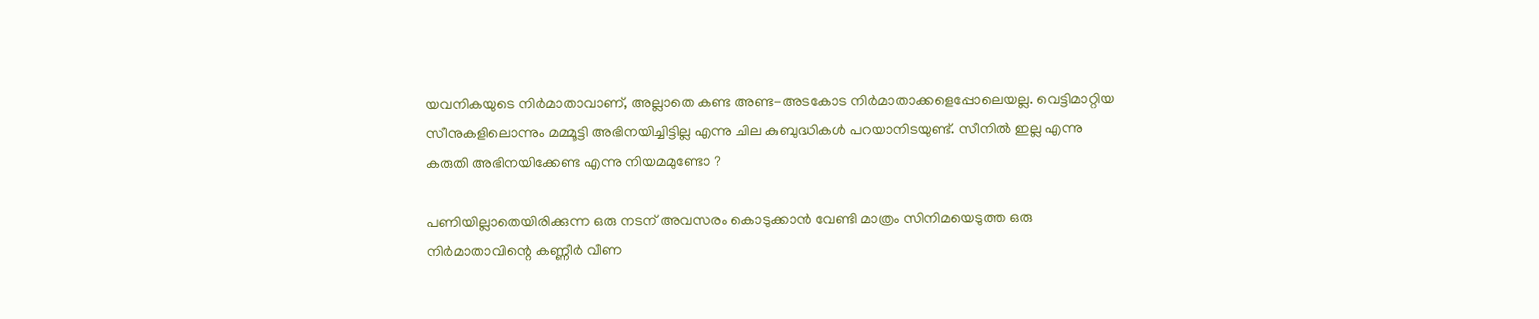യവനികയുടെ നിര്‍മാതാവാണ്, അല്ലാതെ കണ്ട അണ്ട-അടകോട നിര്‍മാതാക്കളെപ്പോലെയല്ല. വെട്ടിമാറ്റിയ സീനുകളിലൊന്നും മമ്മൂട്ടി അഭിനയിച്ചിട്ടില്ല എന്നു ചില കുബുദ്ധികള്‍ പറയാനിടയുണ്ട്. സീനില്‍ ഇല്ല എന്നു കരുതി അഭിനയിക്കേണ്ട എന്നു നിയമമുണ്ടോ ?

പണിയില്ലാതെയിരിക്കുന്ന ഒരു നടന് അവസരം കൊടുക്കാന്‍ വേണ്ടി മാത്രം സിനിമയെടുത്ത ഒരു നിര്‍മാതാവിന്റെ കണ്ണീര്‍ വീണ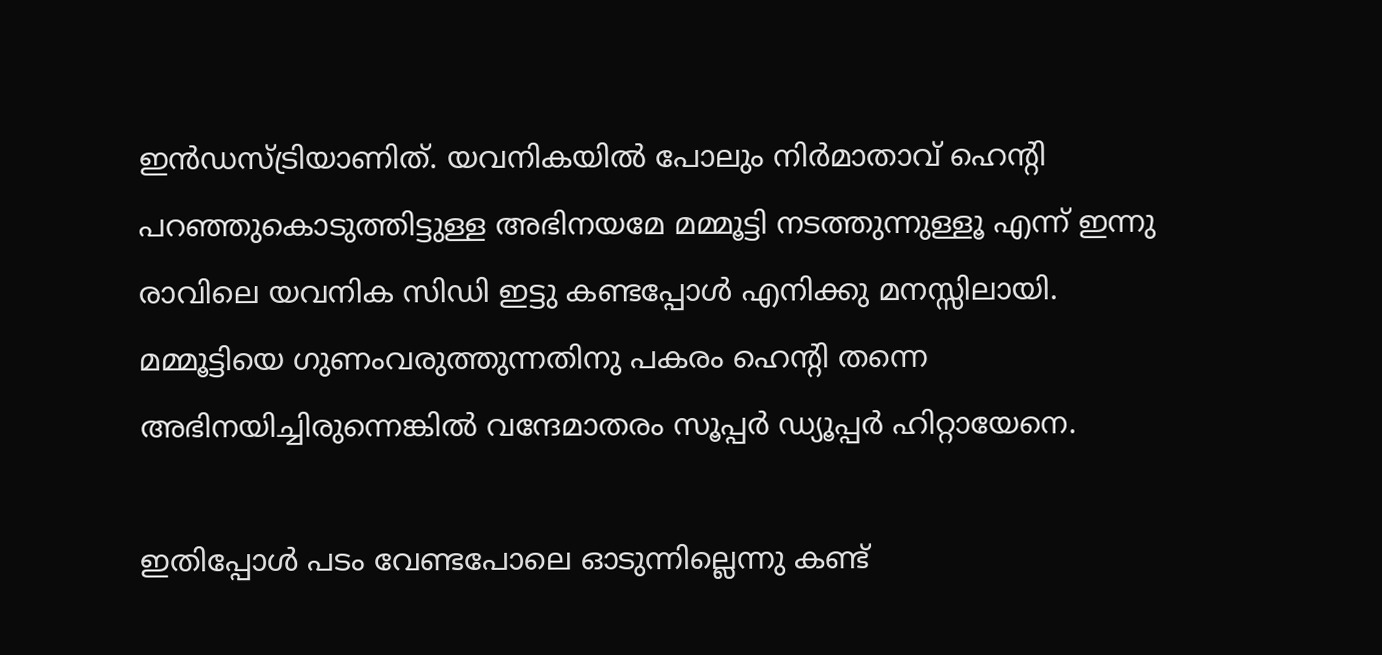ഇന്‍ഡസ്ട്രിയാണിത്. യവനികയില്‍ പോലും നിര്‍മാതാവ് ഹെന്‍റി പറഞ്ഞുകൊടുത്തിട്ടുള്ള അഭിനയമേ മമ്മൂട്ടി നടത്തുന്നുള്ളൂ എന്ന് ഇന്നു രാവിലെ യവനിക സിഡി ഇട്ടു കണ്ടപ്പോള്‍ എനിക്കു മനസ്സിലായി. മമ്മൂട്ടിയെ ഗുണംവരുത്തുന്നതിനു പകരം ഹെന്‍റി തന്നെ അഭിനയിച്ചിരുന്നെങ്കില്‍ വന്ദേമാതരം സൂപ്പര്‍ ഡ്യൂപ്പര്‍ ഹിറ്റായേനെ.

ഇതിപ്പോള്‍ പടം വേണ്ടപോലെ ഓടുന്നില്ലെന്നു കണ്ട്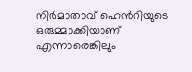നിര്‍മാതാവ് ഹെന്‍റിയുടെ ഒരുമ്മാക്കിയാണ് എന്നാരെങ്കിലും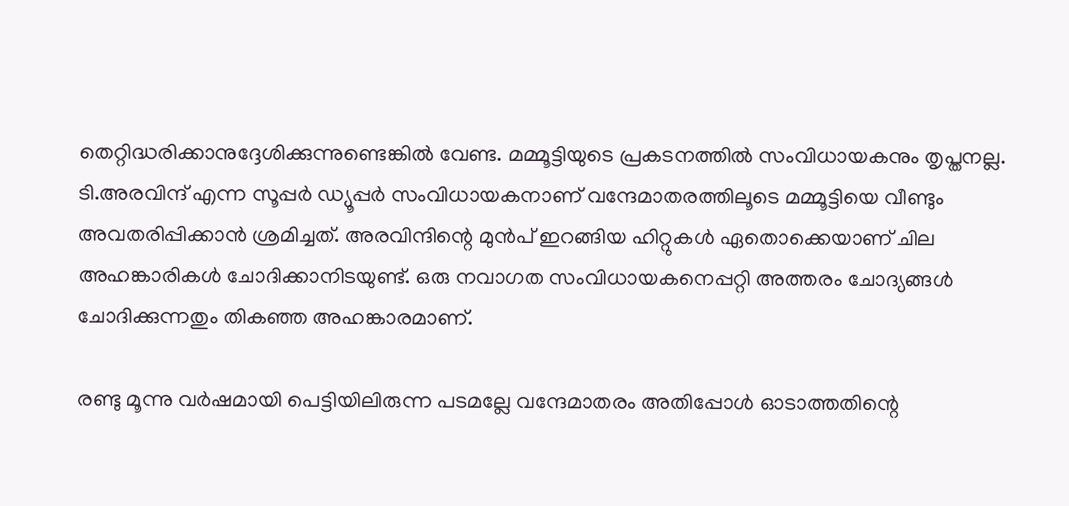തെറ്റിദ്ധരിക്കാനുദ്ദേശിക്കുന്നുണ്ടെങ്കില്‍ വേണ്ട. മമ്മൂട്ടിയുടെ പ്രകടനത്തില്‍ സംവിധായകനും തൃപ്തനല്ല. ടി.അരവിന്ദ് എന്ന സൂപ്പര്‍ ഡ്യൂപ്പര്‍ സംവിധായകനാണ് വന്ദേമാതരത്തിലൂടെ മമ്മൂട്ടിയെ വീണ്ടും അവതരിപ്പിക്കാന്‍ ശ്രമിച്ചത്. അരവിന്ദിന്റെ മുന്‍പ് ഇറങ്ങിയ ഹിറ്റുകള്‍ ഏതൊക്കെയാണ് ചില അഹങ്കാരികള്‍ ചോദിക്കാനിടയുണ്ട്. ഒരു നവാഗത സംവിധായകനെപ്പറ്റി അത്തരം ചോദ്യങ്ങള്‍ ചോദിക്കുന്നതും തികഞ്ഞ അഹങ്കാരമാണ്.

രണ്ടു മൂന്നു വര്‍ഷമായി പെട്ടിയിലിരുന്ന പടമല്ലേ വന്ദേമാതരം അതിപ്പോള്‍ ഓടാത്തതിന്റെ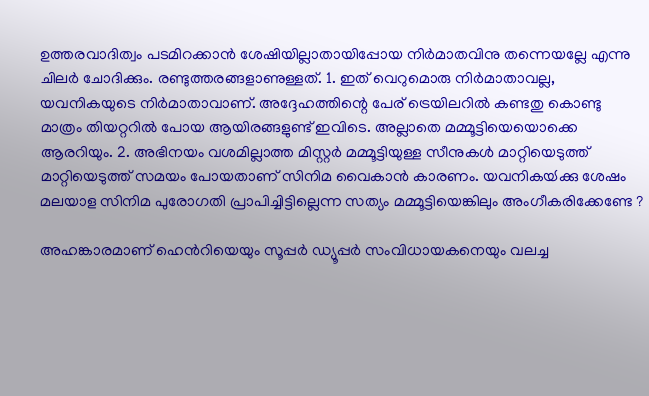ഉത്തരവാദിത്വം പടമിറക്കാന്‍ ശേഷിയില്ലാതായിപ്പോയ നിര്‍മാതവിനു തന്നെയല്ലേ എന്നു ചിലര്‍ ചോദിക്കും. രണ്ടുത്തരങ്ങളാണുള്ളത്. 1. ഇത് വെറുമൊരു നിര്‍മാതാവല്ല, യവനികയുടെ നിര്‍മാതാവാണ്. അദ്ദേഹത്തിന്റെ പേര് ട്രെയിലറില്‍ കണ്ടതു കൊണ്ടു മാത്രം തിയറ്ററില്‍ പോയ ആയിരങ്ങളുണ്ട് ഇവിടെ. അല്ലാതെ മമ്മൂട്ടിയെയൊക്കെ ആരറിയും. 2. അഭിനയം വശമില്ലാത്ത മിസ്റ്റര്‍ മമ്മൂട്ടിയുള്ള സീനുകള്‍ മാറ്റിയെടുത്ത് മാറ്റിയെടുത്ത് സമയം പോയതാണ് സിനിമ വൈകാന്‍ കാരണം. യവനികയ്‍ക്കു ശേഷം മലയാള സിനിമ പുരോഗതി പ്രാപിച്ചിട്ടില്ലെന്ന സത്യം മമ്മൂട്ടിയെങ്കിലും അംഗീകരിക്കേണ്ടേ ?

അഹങ്കാരമാണ് ഹെന്‍‍റിയെയും സൂപ്പര്‍ ഡ്യൂപ്പര്‍ സംവിധായകനെയും വലച്ച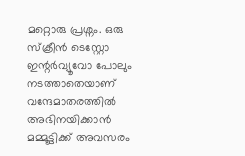മറ്റൊരു പ്രശ്നം. ഒരു സ്ക്രീന്‍ ടെസ്റ്റോ ഇന്റര്‍വ്യൂവോ പോലും നടത്താതെയാണ് വന്ദേമാതരത്തില്‍ അഭിനയിക്കാന്‍ മമ്മൂട്ടിക്ക് അവസരം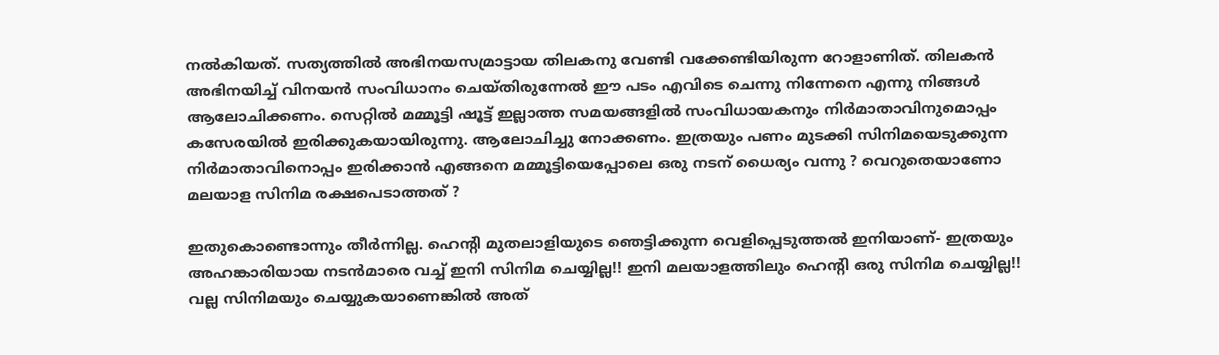നല്‍കിയത്. സത്യത്തില്‍ അഭിനയസമ്രാട്ടായ തിലകനു വേണ്ടി വക്കേണ്ടിയിരുന്ന റോളാണിത്. തിലകന്‍ അഭിനയിച്ച് വിനയന്‍ സംവിധാനം ചെയ്തിരുന്നേല്‍ ഈ പടം എവിടെ ചെന്നു നിന്നേനെ എന്നു നിങ്ങള്‍ ആലോചിക്കണം. സെറ്റില്‍ മമ്മൂട്ടി ഷൂട്ട് ഇല്ലാത്ത സമയങ്ങളില്‍ സംവിധായകനും നിര്‍മാതാവിനുമൊപ്പം കസേരയില്‍ ഇരിക്കുകയായിരുന്നു. ആലോചിച്ചു നോക്കണം. ഇത്രയും പണം മുടക്കി സിനിമയെടുക്കുന്ന നിര്‍മാതാവിനൊപ്പം ഇരിക്കാന്‍ എങ്ങനെ മമ്മൂട്ടിയെപ്പോലെ ഒരു നടന് ധൈര്യം വന്നു ? വെറുതെയാണോ മലയാള സിനിമ രക്ഷപെടാത്തത് ?

ഇതുകൊണ്ടൊന്നും തീര്‍ന്നില്ല. ഹെന്‍റി മുതലാളിയുടെ ഞെട്ടിക്കുന്ന വെളിപ്പെടുത്തല്‍ ഇനിയാണ്- ഇത്രയും അഹങ്കാരിയായ നടന്‍‌മാരെ വച്ച് ഇനി സിനിമ ചെയ്യില്ല!! ഇനി മലയാളത്തിലും ഹെന്‍റി ഒരു സിനിമ ചെയ്യില്ല!! വല്ല സിനിമയും ചെയ്യുകയാണെങ്കില്‍ അത്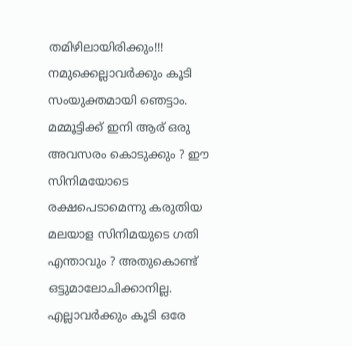തമിഴിലായിരിക്കും!!! നമുക്കെല്ലാവര്‍ക്കും കൂടി സംയുക്തമായി ഞെട്ടാം. മമ്മൂട്ടിക്ക് ഇനി ആര് ഒരു അവസരം കൊടുക്കും ? ഈ സിനിമയോടെ രക്ഷപെടാമെന്നു കരുതിയ മലയാള സിനിമയുടെ ഗതി എന്താവും ? അതുകൊണ്ട് ഒട്ടുമാലോചിക്കാനില്ല. എല്ലാവര്‍ക്കും കൂടി ഒരേ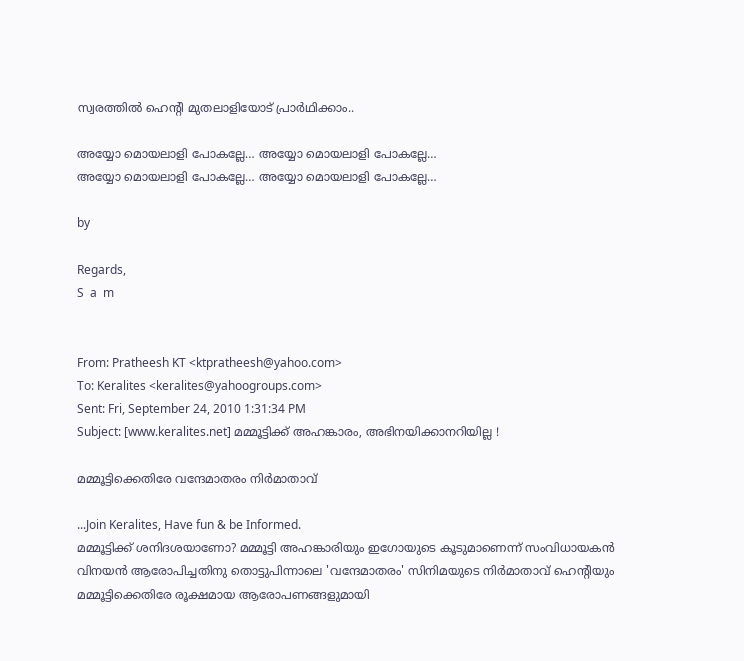സ്വരത്തില്‍ ഹെന്‍റി മുതലാളിയോട് പ്രാര്‍ഥിക്കാം..

അയ്യോ മൊയലാളി പോകല്ലേ… അയ്യോ മൊയലാളി പോകല്ലേ…
അയ്യോ മൊയലാളി പോകല്ലേ… അയ്യോ മൊയലാളി പോകല്ലേ…

by

Regards,
S  a  m


From: Pratheesh KT <ktpratheesh@yahoo.com>
To: Keralites <keralites@yahoogroups.com>
Sent: Fri, September 24, 2010 1:31:34 PM
Subject: [www.keralites.net] മമ്മൂട്ടിക്ക് അഹങ്കാരം, അഭിനയിക്കാനറിയില്ല !

മമ്മൂട്ടിക്കെതിരേ വന്ദേമാതരം നിര്‍മാതാവ്‌

...Join Keralites, Have fun & be Informed.
മമ്മൂട്ടിക്ക്‌ ശനിദശയാണോ? മമ്മൂട്ടി അഹങ്കാരിയും ഇഗോയുടെ കൂടുമാണെന്ന്‌ സംവിധായകന്‍ വിനയന്‍ ആരോപിച്ചതിനു തൊട്ടുപിന്നാലെ 'വന്ദേമാതരം' സിനിമയുടെ നിര്‍മാതാവ്‌ ഹെന്റിയും മമ്മൂട്ടിക്കെതിരേ രൂക്ഷമായ ആരോപണങ്ങളുമായി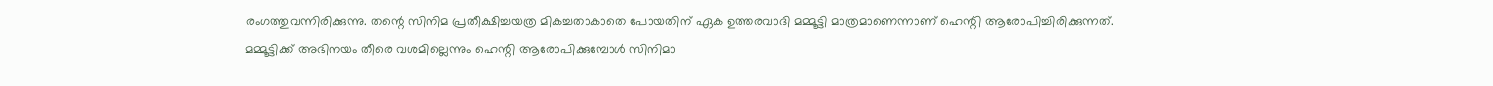രംഗത്തുവന്നിരിക്കുന്നു. തന്റെ സിനിമ പ്രതീക്ഷിച്ചയത്ര മികച്ചതാകാതെ പോയതിന്‌ ഏക ഉത്തരവാദി മമ്മൂട്ടി മാത്രമാണെന്നാണ്‌ ഹെന്റി ആരോപിച്ചിരിക്കുന്നത്‌. മമ്മൂട്ടിക്ക്‌ അഭിനയം തീരെ വശമില്ലെന്നും ഹെന്റി ആരോപിക്കുമ്പോള്‍ സിനിമാ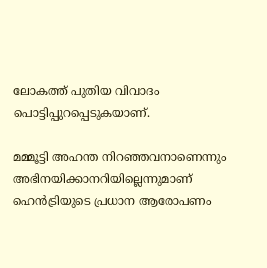ലോകത്ത്‌ പുതിയ വിവാദം പൊട്ടിപ്പുറപ്പെടുകയാണ്‌.

മമ്മൂട്ടി അഹന്ത നിറഞ്ഞവനാണെന്നും അഭിനയിക്കാനറിയില്ലെന്നുമാണ്‌ ഹെന്‍ട്രിയുടെ പ്രധാന ആരോപണം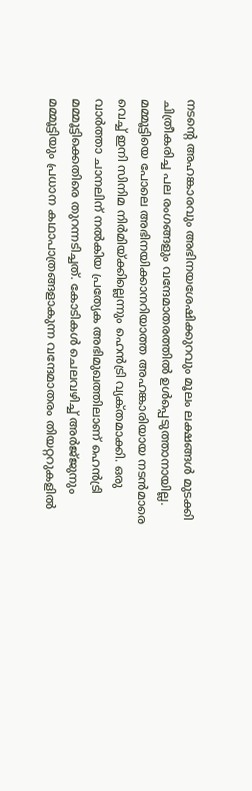നടന്റെ അഹങ്കാരവും അഭിനയശേഷിക്കുറവും മൂലം ലക്ഷങ്ങള്‍ മുടക്കി ചിത്രീകരിച്ച പല രംഗങ്ങളും വന്ദേമാതരത്തില്‍ ഉള്‍പ്പെടുത്താനായില്ല. മമ്മൂട്ടിയെ പോലെ അഭിനയിക്കാനറിയാത്ത അഹങ്കാരിയായ നടന്‍മാരെ വെച്ച്‌ ഇനി സിനിമ നിര്‍മിയ്‌ക്കില്ലെന്നും ഹെന്‍ട്രി വ്യക്‌തമാക്കി. ഒരു വാര്‍ത്താ ചാനലിന്‌ നല്‍കിയ പ്രത്യേക അഭിമുഖത്തിലാണ്‌ ഹെന്‍ട്രി മമ്മൂട്ടിക്കെതിരെ തുറന്നടിച്ചത്‌. കോടികള്‍ ചെലവഴിച്ച്‌ അര്‍ജ്‌ജുനും മമ്മൂട്ടിയും പ്രധാന കഥാപാത്രങ്ങളാകുന്ന വന്ദേമാതരം തിയറ്ററുകളില്‍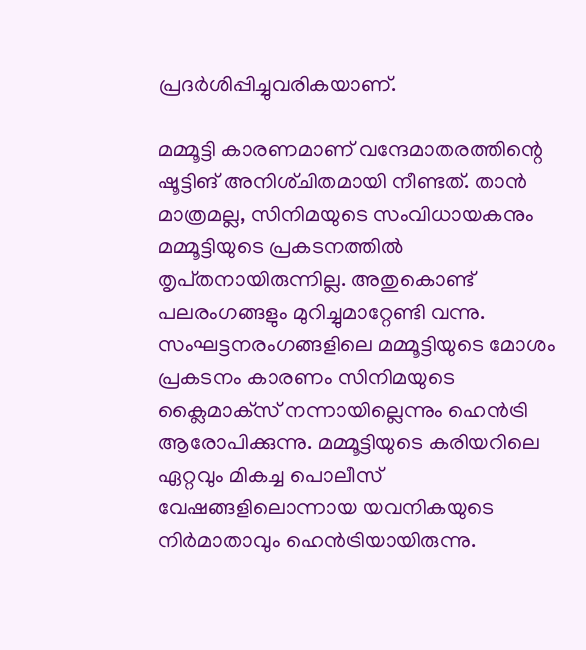പ്രദര്‍ശിപ്പിച്ചുവരികയാണ്‌.

മമ്മൂട്ടി കാരണമാണ്‌ വന്ദേമാതരത്തിന്റെ ഷൂട്ടിങ്‌ അനിശ്‌ചിതമായി നീണ്ടത്‌. താന്‍ മാത്രമല്ല, സിനിമയുടെ സംവിധായകനും മമ്മൂട്ടിയുടെ പ്രകടനത്തില്‍ തൃപ്‌തനായിരുന്നില്ല. അതുകൊണ്ട്‌ പലരംഗങ്ങളും മുറിച്ചുമാറ്റേണ്ടി വന്നു. സംഘട്ടനരംഗങ്ങളിലെ മമ്മൂട്ടിയുടെ മോശം പ്രകടനം കാരണം സിനിമയുടെ ക്ലൈമാക്‌സ് നന്നായില്ലെന്നും ഹെന്‍ട്രി ആരോപിക്കുന്നു. മമ്മൂട്ടിയുടെ കരിയറിലെ ഏറ്റവും മികച്ച പൊലീസ്‌ വേഷങ്ങളിലൊന്നായ യവനികയുടെ നിര്‍മാതാവും ഹെന്‍ട്രിയായിരുന്നു.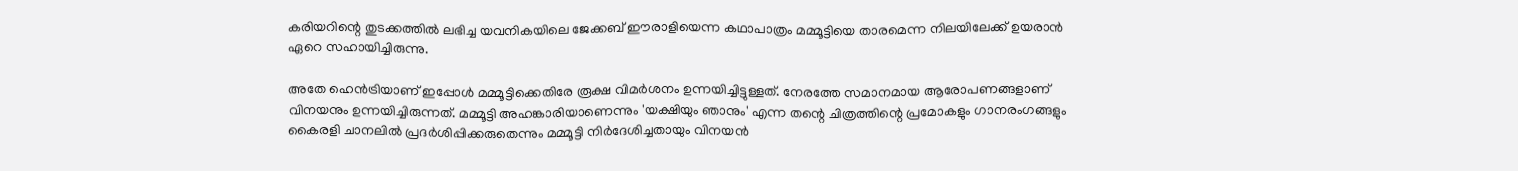കരിയറിന്റെ തുടക്കത്തില്‍ ലഭിച്ച യവനികയിലെ ജേക്കബ്‌ ഈരാളിയെന്ന കഥാപാത്രം മമ്മൂട്ടിയെ താരമെന്ന നിലയിലേക്ക്‌ ഉയരാന്‍ ഏറെ സഹായിച്ചിരുന്നു.

അതേ ഹെന്‍ട്രിയാണ്‌ ഇപ്പോള്‍ മമ്മൂട്ടിക്കെതിരേ രൂക്ഷ വിമര്‍ശനം ഉന്നയിച്ചിട്ടുള്ളത്‌. നേരത്തേ സമാനമായ ആരോപണങ്ങളാണ്‌ വിനയനും ഉന്നയിച്ചിരുന്നത്‌. മമ്മൂട്ടി അഹങ്കാരിയാണെന്നും 'യക്ഷിയും ഞാനും' എന്ന തന്റെ ചിത്രത്തിന്റെ പ്രമോകളും ഗാനരംഗങ്ങളും കൈരളി ചാനലില്‍ പ്രദര്‍ശിപ്പിക്കരുതെന്നും മമ്മൂട്ടി നിര്‍ദേശിച്ചതായും വിനയന്‍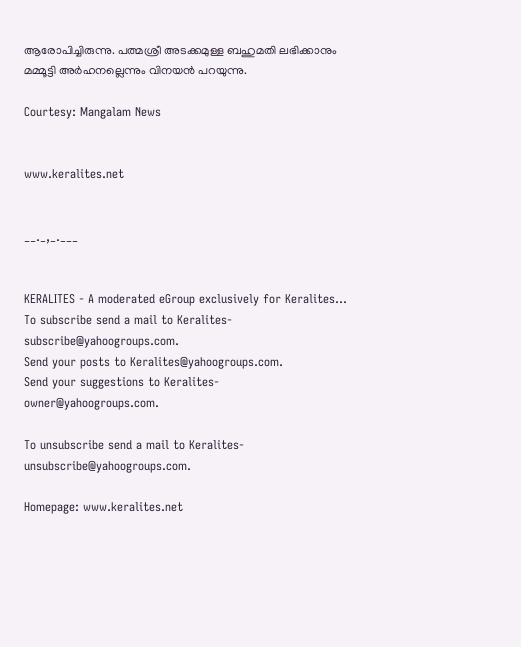ആരോപിച്ചിരുന്നു. പത്മശ്രീ അടക്കമുള്ള ബഹുമതി ലഭിക്കാനും മമ്മൂട്ടി അര്‍ഹനല്ലെന്നും വിനയന്‍ പറയുന്നു.

Courtesy: Mangalam News


www.keralites.net


__._,_.___


KERALITES - A moderated eGroup exclusively for Keralites...
To subscribe send a mail to Keralites-subscribe@yahoogroups.com.
Send your posts to Keralites@yahoogroups.com.
Send your suggestions to Keralites-owner@yahoogroups.com.

To unsubscribe send a mail to Keralites-unsubscribe@yahoogroups.com.

Homepage: www.keralites.net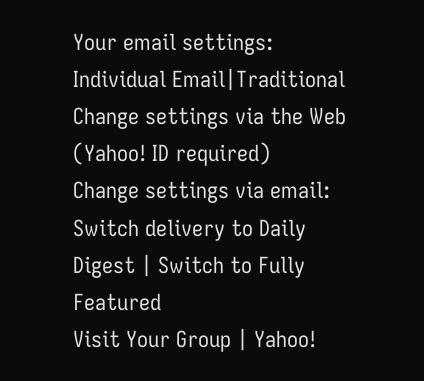Your email settings: Individual Email|Traditional
Change settings via the Web (Yahoo! ID required)
Change settings via email: Switch delivery to Daily Digest | Switch to Fully Featured
Visit Your Group | Yahoo!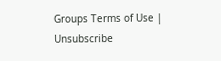Groups Terms of Use | Unsubscribe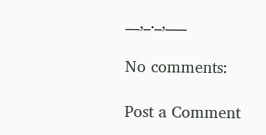__,_._,___

No comments:

Post a Comment